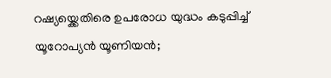റഷ്യയ്ക്കെതിരെ ഉപരോധ യുദ്ധം കടുപ്പിച്ച് യൂറോപ്യൻ യൂണിയൻ;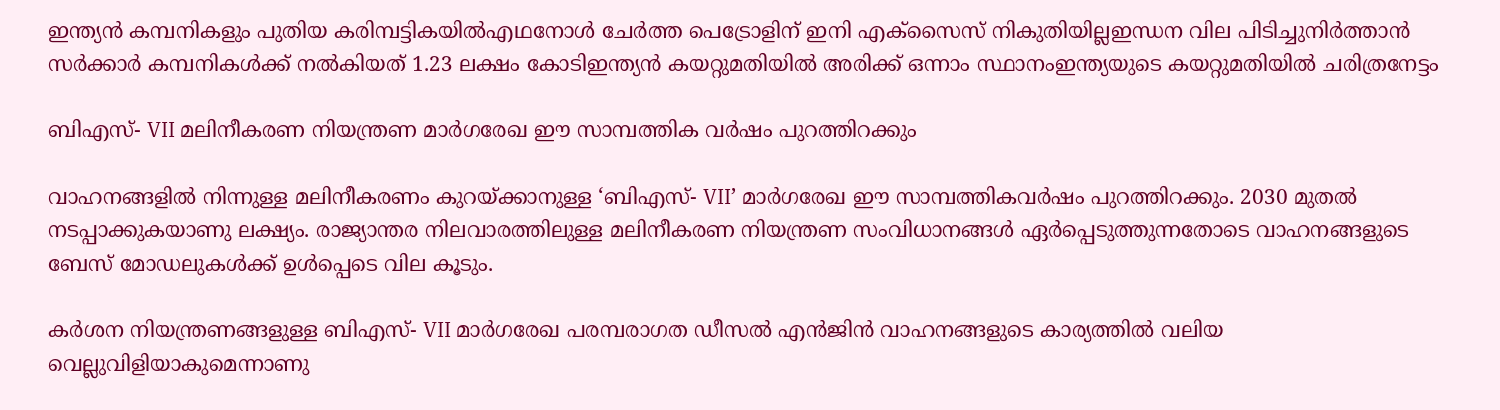ഇന്ത്യൻ കമ്പനികളും പുതിയ കരിമ്പട്ടികയിൽഎഥനോൾ ചേർത്ത പെട്രോളിന് ഇനി എക്സൈസ് നികുതിയില്ലഇന്ധന വില പിടിച്ചുനിർത്താൻ സർക്കാർ കമ്പനികൾക്ക് നൽകിയത് 1.23 ലക്ഷം കോടിഇന്ത്യൻ‌ കയറ്റുമതിയിൽ അരിക്ക് ഒന്നാം സ്ഥാനംഇന്ത്യയുടെ കയറ്റുമതിയില്‍ ചരിത്രനേട്ടം

ബിഎസ്- VII മലിനീകരണ നിയന്ത്രണ മാർഗരേഖ ഈ സാമ്പത്തിക വർഷം പുറത്തിറക്കും

വാഹനങ്ങളിൽ നിന്നുള്ള മലിനീകരണം കുറയ്ക്കാനുള്ള ‘ബിഎസ്- VII’ മാർഗരേഖ ഈ സാമ്പത്തികവർഷം പുറത്തിറക്കും. 2030 മുതൽ നടപ്പാക്കുകയാണു ലക്ഷ്യം. രാജ്യാന്തര നിലവാരത്തിലുള്ള മലിനീകരണ നിയന്ത്രണ സംവിധാനങ്ങൾ ഏർപ്പെടുത്തുന്നതോടെ വാഹനങ്ങളുടെ ബേസ് മോഡലുകൾക്ക് ഉൾപ്പെടെ വില കൂടും.

കർശന നിയന്ത്രണങ്ങളുള്ള ബിഎസ്- VII മാർഗരേഖ പരമ്പരാഗത ഡീസൽ എൻജിൻ വാഹനങ്ങളുടെ കാര്യത്തിൽ വലിയ വെല്ലുവിളിയാകുമെന്നാണു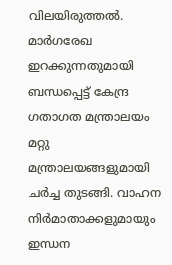വിലയിരുത്തൽ. മാർഗരേഖ ഇറക്കുന്നതുമായി ബന്ധപ്പെട്ട് കേന്ദ്ര ഗതാഗത മന്ത്രാലയം മറ്റു മന്ത്രാലയങ്ങളുമായി ചർച്ച തുടങ്ങി. വാഹന നിർമാതാക്കളുമായും ഇന്ധന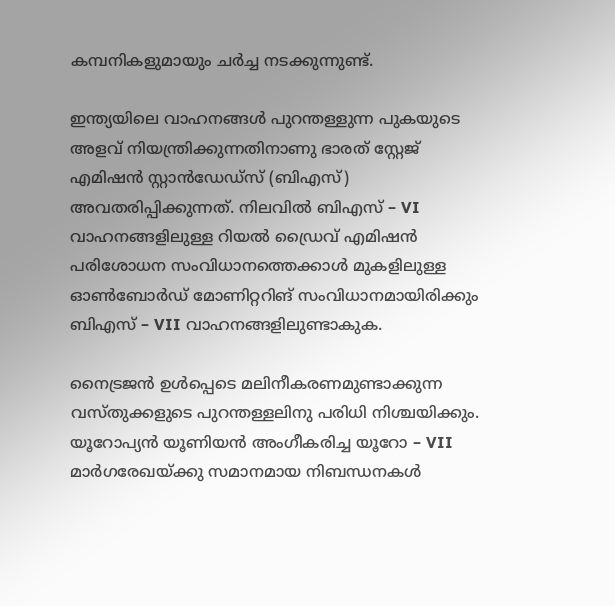കമ്പനികളുമായും ചർച്ച നടക്കുന്നുണ്ട്.

ഇന്ത്യയിലെ വാഹനങ്ങൾ പുറന്തള്ളുന്ന പുകയുടെ അളവ് നിയന്ത്രിക്കുന്നതിനാണു ഭാരത് സ്റ്റേജ് എമിഷൻ സ്റ്റാൻഡേഡ്സ് (ബിഎസ്) അവതരിപ്പിക്കുന്നത്. നിലവിൽ ബിഎസ് – VI വാഹനങ്ങളിലുള്ള റിയൽ ഡ്രൈവ് എമിഷൻ പരിശോധന സംവിധാനത്തെക്കാൾ മുകളിലുള്ള ഓൺബോർഡ് മോണിറ്ററിങ് സംവിധാനമായിരിക്കും ബിഎസ് – VII വാഹനങ്ങളിലുണ്ടാകുക.

നൈട്രജൻ ഉൾപ്പെടെ മലിനീകരണമുണ്ടാക്കുന്ന വസ്തുക്കളുടെ പുറന്തള്ളലിനു പരിധി നിശ്ചയിക്കും. യൂറോപ്യൻ യൂണിയൻ അംഗീകരിച്ച യൂറോ – VII മാർഗരേഖയ്ക്കു സമാനമായ നിബന്ധനകൾ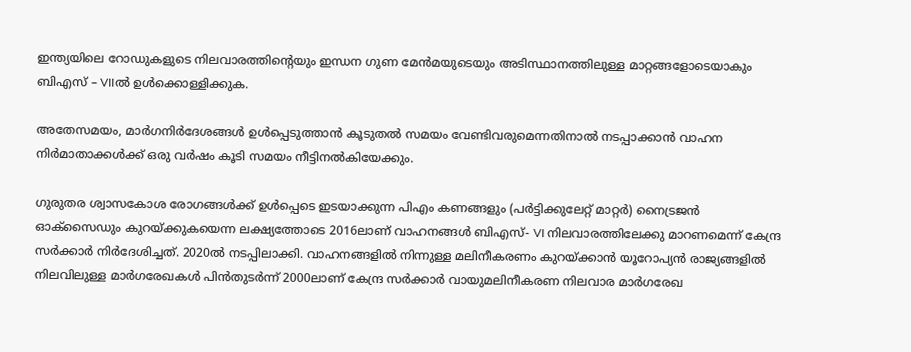ഇന്ത്യയിലെ റോഡുകളുടെ നിലവാരത്തിന്റെയും ഇന്ധന ഗുണ മേൻമയുടെയും അടിസ്ഥാനത്തിലുള്ള മാറ്റങ്ങളോടെയാകും ബിഎസ് – VIIൽ ഉൾക്കൊള്ളിക്കുക.

അതേസമയം, മാർഗനിർദേശങ്ങൾ ഉൾപ്പെടുത്താൻ കൂടുതൽ സമയം വേണ്ടിവരുമെന്നതിനാൽ നടപ്പാക്കാൻ വാഹന നിർമാതാക്കൾക്ക് ഒരു വർഷം കൂടി സമയം നീട്ടിനൽകിയേക്കും.

ഗുരുതര ശ്വാസകോശ രോഗങ്ങൾക്ക് ഉൾപ്പെടെ ഇടയാക്കുന്ന പിഎം കണങ്ങളും (പർട്ടിക്കുലേറ്റ് മാറ്റർ) നൈട്രജൻ ഓക്സൈഡും കുറയ്ക്കുകയെന്ന ലക്ഷ്യത്തോടെ 2016ലാണ് വാഹനങ്ങൾ ബിഎസ്- VI നിലവാരത്തിലേക്കു മാറണമെന്ന് കേന്ദ്ര സർക്കാർ നിർദേശിച്ചത്. 2020ൽ നടപ്പിലാക്കി. വാഹനങ്ങളിൽ നിന്നുള്ള മലിനീകരണം കുറയ്ക്കാൻ യൂറോപ്യൻ രാജ്യങ്ങളിൽ നിലവിലുള്ള മാർഗരേഖകൾ പിൻതുടർന്ന് 2000ലാണ് കേന്ദ്ര സർക്കാർ വായുമലിനീകരണ നിലവാര മാർഗരേഖ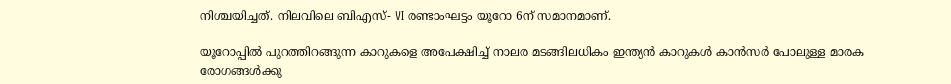നിശ്ചയിച്ചത്. നിലവിലെ ബിഎസ്- VI രണ്ടാംഘട്ടം യൂറോ 6ന് സമാനമാണ്.

യൂറോപ്പിൽ പുറത്തിറങ്ങുന്ന കാറുകളെ അപേക്ഷിച്ച് നാലര മടങ്ങിലധികം ഇന്ത്യൻ കാറുകൾ കാൻസർ പോലുള്ള മാരക രോഗങ്ങൾക്കു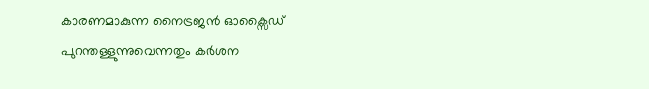കാരണമാകുന്ന നൈട്രജൻ ഓക്സൈഡ് പുറന്തള്ളുന്നുവെന്നതും കർശന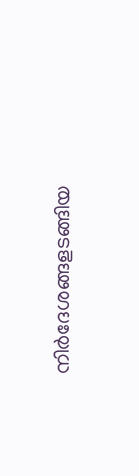നിർദേശങ്ങളടങ്ങിയ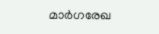മാർഗരേഖ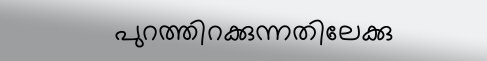പുറത്തിറക്കുന്നതിലേക്കു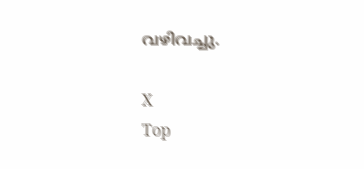വഴിവച്ചു.

X
Top